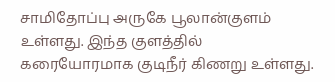சாமிதோப்பு அருகே பூலான்குளம் உள்ளது. இந்த குளத்தில் கரையோரமாக குடிநீர் கிணறு உள்ளது.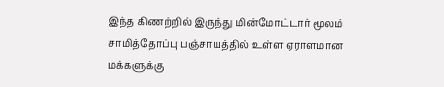இந்த கிணற்றில் இருந்து மின்மோட்டார் மூலம் சாமித்தோப்பு பஞ்சாயத்தில் உள்ள ஏராளமான மக்களுக்கு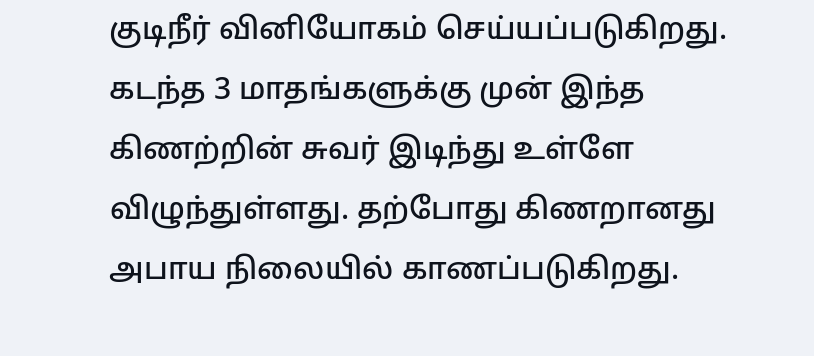குடிநீர் வினியோகம் செய்யப்படுகிறது. கடந்த 3 மாதங்களுக்கு முன் இந்த கிணற்றின் சுவர் இடிந்து உள்ளே விழுந்துள்ளது. தற்போது கிணறானது அபாய நிலையில் காணப்படுகிறது.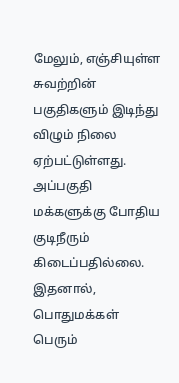மேலும், எஞ்சியுள்ள சுவற்றின் பகுதிகளும் இடிந்து விழும் நிலை ஏற்பட்டுள்ளது. அப்பகுதி மக்களுக்கு போதிய குடிநீரும் கிடைப்பதில்லை. இதனால், பொதுமக்கள் பெரும்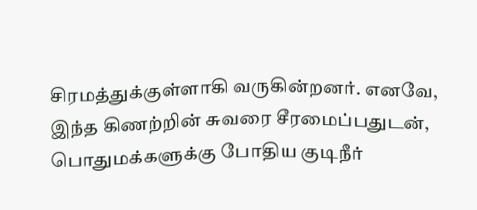சிரமத்துக்குள்ளாகி வருகின்றனர். எனவே, இந்த கிணற்றின் சுவரை சீரமைப்பதுடன், பொதுமக்களுக்கு போதிய குடிநீர்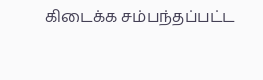கிடைக்க சம்பந்தப்பட்ட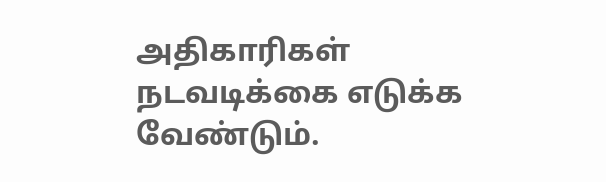அதிகாரிகள் நடவடிக்கை எடுக்க வேண்டும்.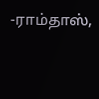-ராம்தாஸ்,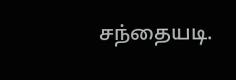சந்தையடி.